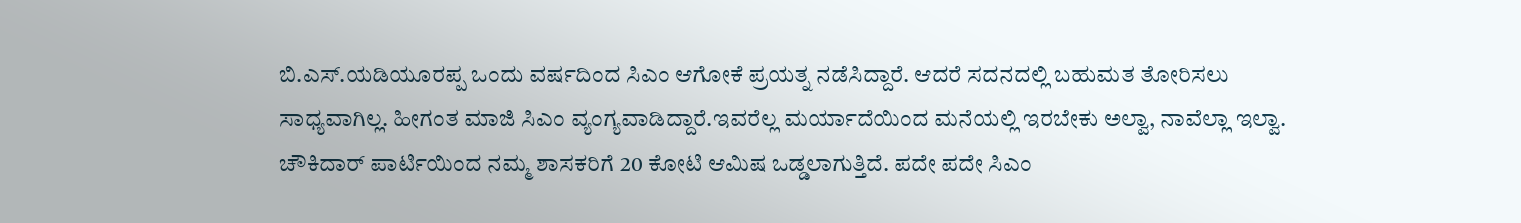ಬಿ.ಎಸ್.ಯಡಿಯೂರಪ್ಪ ಒಂದು ವರ್ಷದಿಂದ ಸಿಎಂ ಆಗೋಕೆ ಪ್ರಯತ್ನ ನಡೆಸಿದ್ದಾರೆ. ಆದರೆ ಸದನದಲ್ಲಿ ಬಹುಮತ ತೋರಿಸಲು ಸಾಧ್ಯವಾಗಿಲ್ಲ. ಹೀಗಂತ ಮಾಜಿ ಸಿಎಂ ವ್ಯಂಗ್ಯವಾಡಿದ್ದಾರೆ.ಇವರೆಲ್ಲ ಮರ್ಯಾದೆಯಿಂದ ಮನೆಯಲ್ಲಿ ಇರಬೇಕು ಅಲ್ವಾ, ನಾವೆಲ್ಲಾ ಇಲ್ವಾ. ಚೌಕಿದಾರ್ ಪಾರ್ಟಿಯಿಂದ ನಮ್ಮ ಶಾಸಕರಿಗೆ 20 ಕೋಟಿ ಆಮಿಷ ಒಡ್ಡಲಾಗುತ್ತಿದೆ. ಪದೇ ಪದೇ ಸಿಎಂ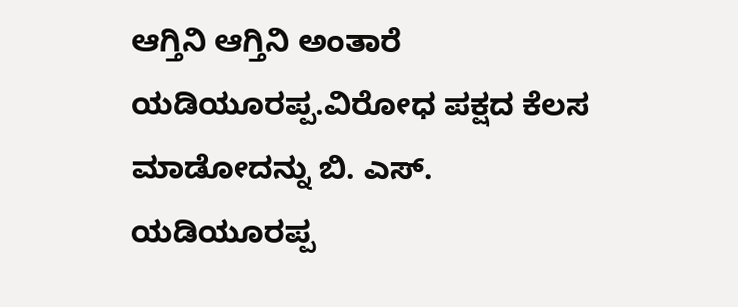ಆಗ್ತಿನಿ ಆಗ್ತಿನಿ ಅಂತಾರೆ ಯಡಿಯೂರಪ್ಪ.ವಿರೋಧ ಪಕ್ಷದ ಕೆಲಸ ಮಾಡೋದನ್ನು ಬಿ. ಎಸ್. ಯಡಿಯೂರಪ್ಪ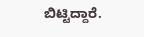ಬಿಟ್ಟಿದ್ದಾರೆ.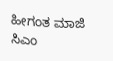ಹೀಗಂತ ಮಾಜಿ ಸಿಎಂ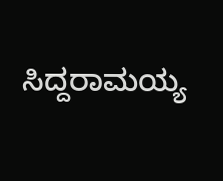ಸಿದ್ದರಾಮಯ್ಯ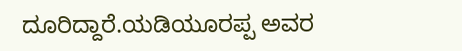ದೂರಿದ್ದಾರೆ.ಯಡಿಯೂರಪ್ಪ ಅವರ